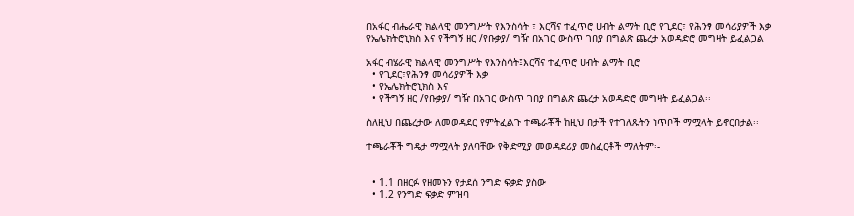በአፋር ብሔራዊ ክልላዊ መንግሥት የእንስሳት ፣ እርሻና ተፈጥሮ ሀብት ልማት ቢሮ የጊደር፣ የሕንፃ መሳሪያዎች እቃ የኤሌክትሮኒክስ እና የችግኝ ዘር /የቡቃያ/ ግዥ በአገር ውስጥ ገበያ በግልጽ ጨረታ አወዳድሮ መግዛት ይፈልጋል

አፋር ብሄራዊ ክልላዊ መንግሥት የእንስሳት፤እርሻና ተፈጥሮ ሀብት ልማት ቢሮ
  • የጊደር፣የሕንፃ መሳሪያዎች እቃ
  • የኤሌክትሮኒክስ እና
  • የችግኝ ዘር /የቡቃያ/ ግዥ በአገር ውስጥ ገበያ በግልጽ ጨረታ አወዳድሮ መግዛት ይፈልጋል፡፡

ስለዚህ በጨረታው ለመወዳደር የምትፈልጉ ተጫራቾች ከዚህ በታች የተገለጹትን ነጥቦች ማሟላት ይኖርበታል፡፡

ተጫራቾች ግዴታ ማሟላት ያለባቸው የቅድሚያ መወዳደሪያ መስፈርቶች ማለትም፡-


  • 1.1 በዘርፉ የዘመኑን የታደሰ ንግድ ፍቃድ ያስው
  • 1.2 የንግድ ፍቃድ ምዝባ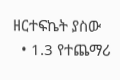ዘርተፍኬት ያስው
  • 1.3 የተጨማሪ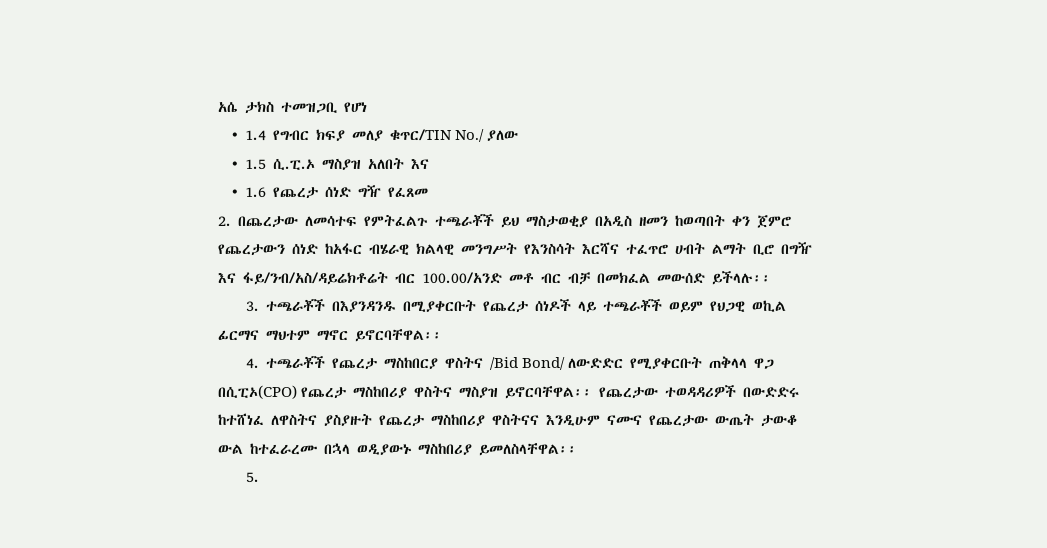አሴ ታክስ ተመዝጋቢ የሆነ
  • 1.4 የግብር ክፍያ መለያ ቁጥር/TIN No./ ያለው
  • 1.5 ሲ.ፒ.ኦ ማስያዝ አለበት እና
  • 1.6 የጨረታ ሰነድ ግዥ የፈጸመ                                                                                                                                                                                                          2. በጨረታው ለመሳተፍ የምትፈልጉ ተጫራቾች ይህ ማስታወቂያ በአዲስ ዘመን ከወጣበት ቀን ጀምሮ የጨረታውን ሰነድ ከአፋር ብሄራዊ ክልላዊ መንግሥት የእንስሳት እርሻና ተፈጥሮ ሀብት ልማት ቢሮ በግዥ እና ፋይ/ንብ/አስ/ዳይሬክቶሬት ብር 100.00/አንድ መቶ ብር ብቻ በመክፈል መውሰድ ይችላሉ፡፡
    3. ተጫራቾች በእያንዳንዱ በሚያቀርቡት የጨረታ ሰነዶች ላይ ተጫራቾች ወይም የህጋዊ ወኪል ፊርማና ማህተም ማኖር ይኖርባቸዋል፡፡
    4. ተጫራቾች የጨረታ ማስከበርያ ዋስትና /Bid Bond/ ለውድድር የሚያቀርቡት ጠቅላላ ዋጋ በሲፒኦ(CPO) የጨረታ ማስከበሪያ ዋስትና ማስያዝ ይኖርባቸዋል፡፡ የጨረታው ተወዳዳሪዎች በውድድሩ ከተሸነፈ ለዋስትና ያስያዙት የጨረታ ማስከበሪያ ዋስትናና እንዲሁም ናሙና የጨረታው ውጤት ታውቆ ውል ከተፈራረሙ በኋላ ወዲያውኑ ማስከበሪያ ይመለስላቸዋል፡፡
    5.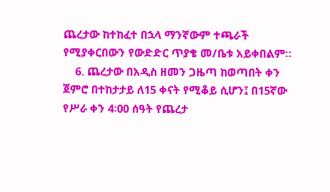ጨረታው ከተከፈተ በኋላ ማንኛውም ተጫራች የሚያቀርበውን የውድድር ጥያቄ መ/ቤቱ አይቀበልም።
    6. ጨረታው በአዲስ ዘመን ጋዜጣ ከወጣበት ቀን ጀምሮ በተከታታይ ለ15 ቀናት የሚቆይ ሲሆን፤ በ15ኛው የሥራ ቀን 4፡00 ሰዓት የጨረታ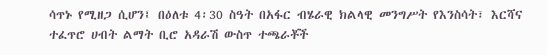ሳጥኑ የሚዘጋ ሲሆን፤ በዕለቱ 4፡30 ስዓት በአፋር ብሄራዊ ክልላዊ መንግሥት የእንስሳት፣ እርሻና ተፈጥሮ ሀብት ልማት ቢሮ አዳራሽ ውስጥ ተጫራቾች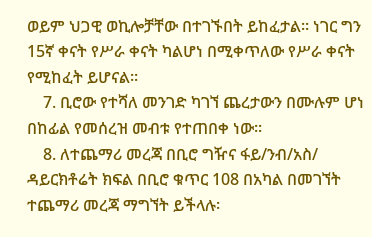ወይም ህጋዊ ወኪሎቻቸው በተገኙበት ይከፈታል፡፡ ነገር ግን 15ኛ ቀናት የሥራ ቀናት ካልሆነ በሚቀጥለው የሥራ ቀናት የሚከፈት ይሆናል፡፡
    7. ቢሮው የተሻለ መንገድ ካገኘ ጨረታውን በሙሉም ሆነ በከፊል የመሰረዝ መብቱ የተጠበቀ ነው።
    8. ለተጨማሪ መረጃ በቢሮ ግዥና ፋይ/ንብ/አስ/ ዳይርክቶሬት ክፍል በቢሮ ቁጥር 108 በአካል በመገኘት ተጨማሪ መረጃ ማግኘት ይችላሉ፡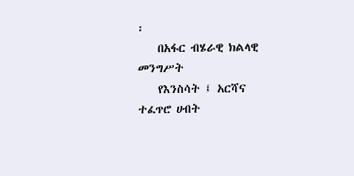፡
    በአፋር ብሄራዊ ክልላዊ መንግሥት
    የእንስሳት ፤ አርሻና ተፈጥሮ ሀብት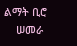ልማት ቢሮ
    ሠመራ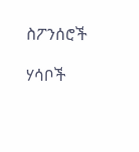ስፖንሰሮች

ሃሳቦች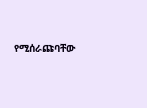የሚሰራጩባቸው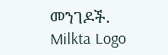መንገዶች.
Milkta Logo